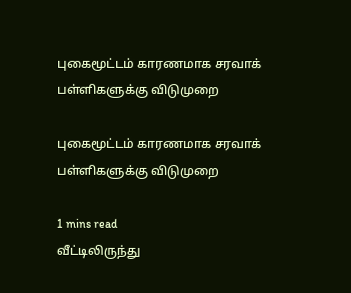புகைமூட்டம் காரணமாக சரவாக் பள்ளிகளுக்கு விடுமுறை

புகைமூட்டம் காரணமாக சரவாக் பள்ளிகளுக்கு விடுமுறை

1 mins read
வீட்டிலிருந்து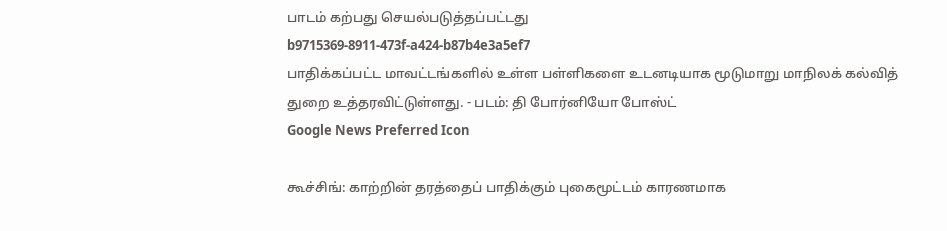பாடம் கற்பது செயல்படுத்தப்பட்டது
b9715369-8911-473f-a424-b87b4e3a5ef7
பாதிக்கப்பட்ட மாவட்டங்களில் உள்ள பள்ளிகளை உடனடியாக மூடுமாறு மாநிலக் கல்வித் துறை உத்தரவிட்டுள்ளது. - படம்: தி போர்னியோ போஸ்ட்
Google News Preferred Icon

கூச்சிங்: காற்றின் தரத்தைப் பாதிக்கும் புகைமூட்டம் காரணமாக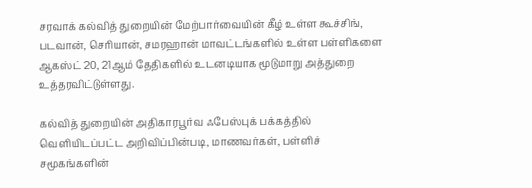சரவாக் கல்வித் துறையின் மேற்பார்வையின் கீழ் உள்ள கூச்சிங், படவான், செரியான், சமரஹான் மாவட்டங்களில் உள்ள பள்ளிகளை ஆகஸ்ட் 20, 21ஆம் தேதிகளில் உடனடியாக மூடுமாறு அத்துறை உத்தரவிட்டுள்ளது.

கல்வித் துறையின் அதிகாரபூர்வ ஃபேஸ்புக் பக்கத்தில் வெளியிடப்பட்ட அறிவிப்பின்படி, மாணவர்கள், பள்ளிச் சமூகங்களின்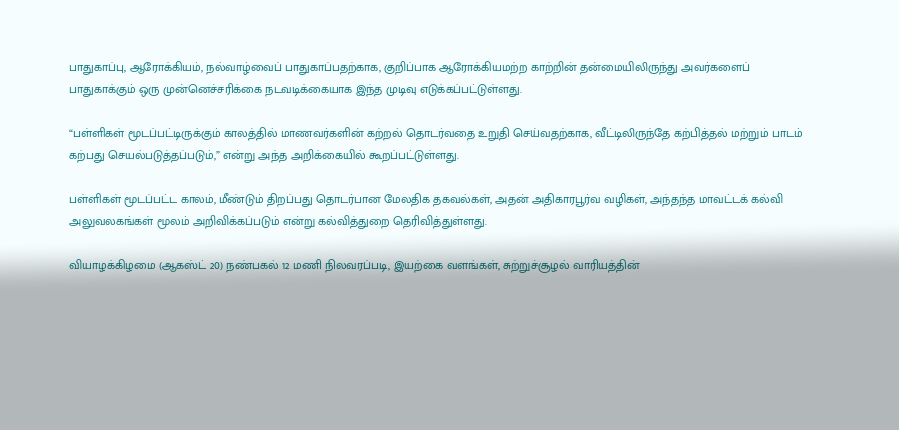பாதுகாப்பு, ஆரோக்கியம், நல்வாழ்வைப் பாதுகாப்பதற்காக, குறிப்பாக ஆரோக்கியமற்ற காற்றின் தன்மையிலிருந்து அவர்களைப் பாதுகாக்கும் ஒரு முன்னெச்சரிக்கை நடவடிக்கையாக இந்த முடிவு எடுக்கப்பட்டுள்ளது.

“பள்ளிகள் மூடப்பட்டிருக்கும் காலத்தில் மாணவர்களின் கற்றல் தொடர்வதை உறுதி செய்வதற்காக, வீட்டிலிருந்தே கற்பித்தல் மற்றும் பாடம் கற்பது செயல்படுத்தப்படும்,” என்று அந்த அறிக்கையில் கூறப்பட்டுள்ளது.

பள்ளிகள் மூடப்பட்ட காலம், மீண்டும் திறப்பது தொடர்பான மேலதிக தகவல்கள், அதன் அதிகாரபூர்வ வழிகள், அந்தந்த மாவட்டக் கல்வி அலுவலகங்கள் மூலம் அறிவிக்கப்படும் என்று கல்வித்துறை தெரிவித்துள்ளது.

வியாழக்கிழமை (ஆகஸ்ட் 20) நண்பகல் 12 மணி நிலவரப்படி, இயற்கை வளங்கள், சுற்றுச்சூழல் வாரியத்தின்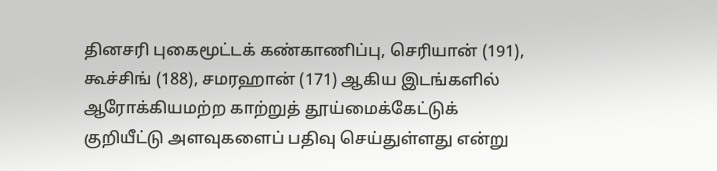தினசரி புகைமூட்டக் கண்காணிப்பு, செரியான் (191), கூச்சிங் (188), சமரஹான் (171) ஆகிய இடங்களில் ஆரோக்கியமற்ற காற்றுத் தூய்மைக்கேட்டுக் குறியீட்டு அளவுகளைப் பதிவு செய்துள்ளது என்று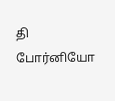தி போர்னியோ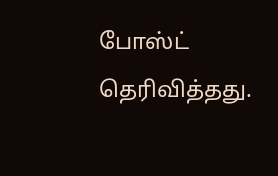போஸ்ட் தெரிவித்தது.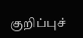குறிப்புச்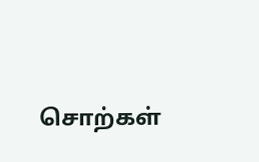சொற்கள்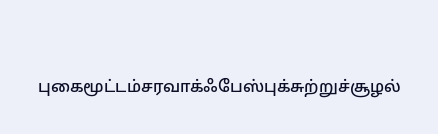புகைமூட்டம்சரவாக்ஃபேஸ்புக்சுற்றுச்சூழல்